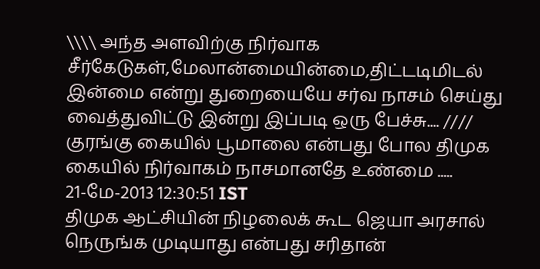\\\\ அந்த அளவிற்கு நிர்வாக சீர்கேடுகள்,மேலான்மையின்மை,திட்டடிமிடல் இன்மை என்று துறையையே சர்வ நாசம் செய்து வைத்துவிட்டு இன்று இப்படி ஒரு பேச்சு.... //// குரங்கு கையில் பூமாலை என்பது போல திமுக கையில் நிர்வாகம் நாசமானதே உண்மை .....
21-மே-2013 12:30:51 IST
திமுக ஆட்சியின் நிழலைக் கூட ஜெயா அரசால் நெருங்க முடியாது என்பது சரிதான்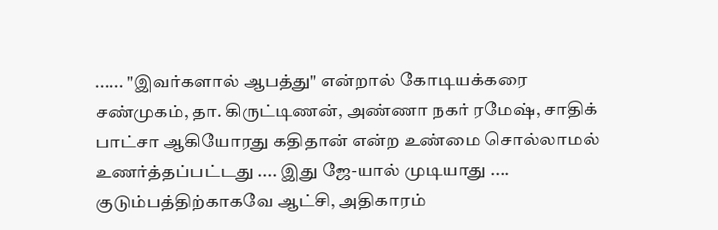...... "இவர்களால் ஆபத்து" என்றால் கோடியக்கரை சண்முகம், தா. கிருட்டிணன், அண்ணா நகர் ரமேஷ், சாதிக் பாட்சா ஆகியோரது கதிதான் என்ற உண்மை சொல்லாமல் உணர்த்தப்பட்டது .... இது ஜே-யால் முடியாது .... குடும்பத்திற்காகவே ஆட்சி, அதிகாரம்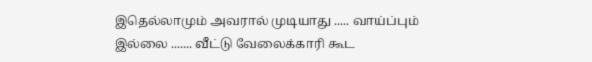இதெல்லாமும் அவரால் முடியாது ..... வாய்ப்பும் இல்லை ....... வீட்டு வேலைக்காரி கூட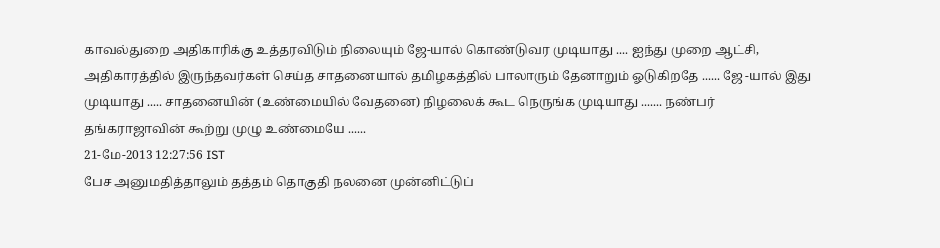காவல்துறை அதிகாரிக்கு உத்தரவிடும் நிலையும் ஜே-யால் கொண்டுவர முடியாது .... ஐந்து முறை ஆட்சி, அதிகாரத்தில் இருந்தவர்கள் செய்த சாதனையால் தமிழகத்தில் பாலாரும் தேனாறும் ஓடுகிறதே ...... ஜே -யால் இது முடியாது ..... சாதனையின் (உண்மையில் வேதனை) நிழலைக் கூட நெருங்க முடியாது ....... நண்பர் தங்கராஜாவின் கூற்று முழு உண்மையே ......
21-மே-2013 12:27:56 IST
பேச அனுமதித்தாலும் தத்தம் தொகுதி நலனை முன்னிட்டுப்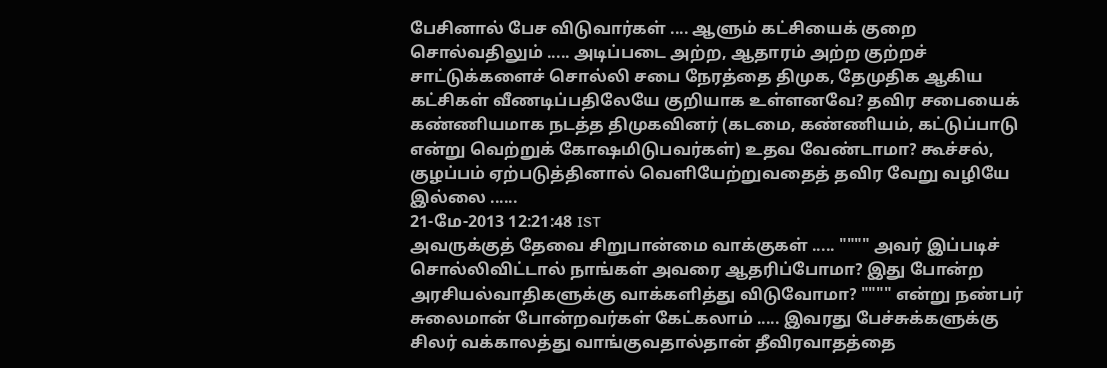பேசினால் பேச விடுவார்கள் .... ஆளும் கட்சியைக் குறை சொல்வதிலும் ..... அடிப்படை அற்ற, ஆதாரம் அற்ற குற்றச் சாட்டுக்களைச் சொல்லி சபை நேரத்தை திமுக, தேமுதிக ஆகிய கட்சிகள் வீணடிப்பதிலேயே குறியாக உள்ளனவே? தவிர சபையைக் கண்ணியமாக நடத்த திமுகவினர் (கடமை, கண்ணியம், கட்டுப்பாடு என்று வெற்றுக் கோஷமிடுபவர்கள்) உதவ வேண்டாமா? கூச்சல், குழப்பம் ஏற்படுத்தினால் வெளியேற்றுவதைத் தவிர வேறு வழியே இல்லை ......
21-மே-2013 12:21:48 IST
அவருக்குத் தேவை சிறுபான்மை வாக்குகள் ..... """" அவர் இப்படிச் சொல்லிவிட்டால் நாங்கள் அவரை ஆதரிப்போமா? இது போன்ற அரசியல்வாதிகளுக்கு வாக்களித்து விடுவோமா? """" என்று நண்பர் சுலைமான் போன்றவர்கள் கேட்கலாம் ..... இவரது பேச்சுக்களுக்கு சிலர் வக்காலத்து வாங்குவதால்தான் தீவிரவாதத்தை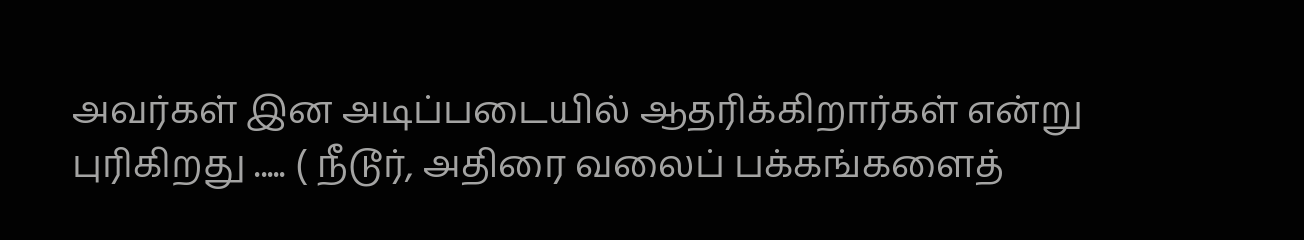அவர்கள் இன அடிப்படையில் ஆதரிக்கிறார்கள் என்று புரிகிறது ..... ( நீடூர், அதிரை வலைப் பக்கங்களைத்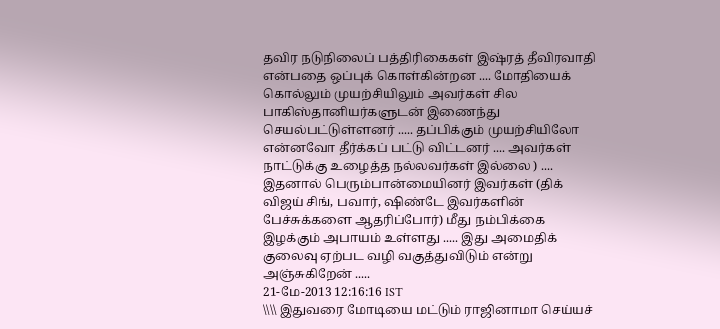தவிர நடுநிலைப் பத்திரிகைகள் இஷ்ரத் தீவிரவாதி என்பதை ஒப்புக் கொள்கின்றன .... மோதியைக் கொல்லும் முயற்சியிலும் அவர்கள் சில பாகிஸ்தானியர்களுடன் இணைந்து செயல்பட்டுள்ளனர் ..... தப்பிக்கும் முயற்சியிலோ என்னவோ தீர்க்கப் பட்டு விட்டனர் .... அவர்கள் நாட்டுக்கு உழைத்த நல்லவர்கள் இல்லை ) .... இதனால் பெரும்பான்மையினர் இவர்கள் (திக் விஜய் சிங், பவார், ஷிண்டே இவர்களின் பேச்சுக்களை ஆதரிப்போர்) மீது நம்பிக்கை இழக்கும் அபாயம் உள்ளது ..... இது அமைதிக் குலைவு ஏற்பட வழி வகுத்துவிடும் என்று அஞ்சுகிறேன் .....
21-மே-2013 12:16:16 IST
\\\\ இதுவரை மோடியை மட்டும் ராஜினாமா செய்யச்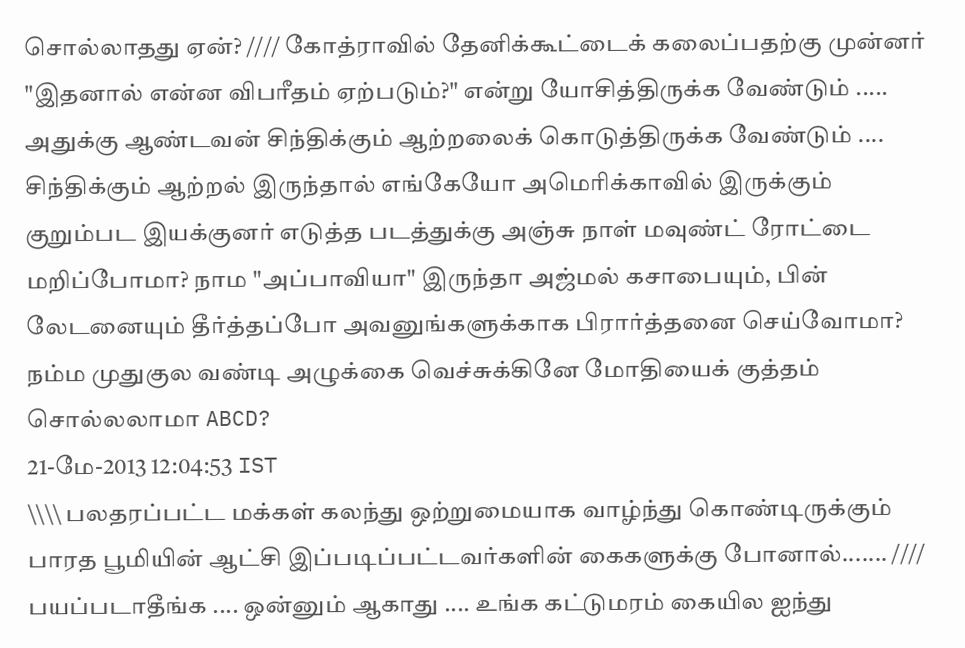சொல்லாதது ஏன்? //// கோத்ராவில் தேனிக்கூட்டைக் கலைப்பதற்கு முன்னர் "இதனால் என்ன விபரீதம் ஏற்படும்?" என்று யோசித்திருக்க வேண்டும் ..... அதுக்கு ஆண்டவன் சிந்திக்கும் ஆற்றலைக் கொடுத்திருக்க வேண்டும் .... சிந்திக்கும் ஆற்றல் இருந்தால் எங்கேயோ அமெரிக்காவில் இருக்கும் குறும்பட இயக்குனர் எடுத்த படத்துக்கு அஞ்சு நாள் மவுண்ட் ரோட்டை மறிப்போமா? நாம "அப்பாவியா" இருந்தா அஜ்மல் கசாபையும், பின் லேடனையும் தீர்த்தப்போ அவனுங்களுக்காக பிரார்த்தனை செய்வோமா? நம்ம முதுகுல வண்டி அழுக்கை வெச்சுக்கினே மோதியைக் குத்தம் சொல்லலாமா ABCD?
21-மே-2013 12:04:53 IST
\\\\ பலதரப்பட்ட மக்கள் கலந்து ஒற்றுமையாக வாழ்ந்து கொண்டிருக்கும் பாரத பூமியின் ஆட்சி இப்படிப்பட்டவர்களின் கைகளுக்கு போனால்....... //// பயப்படாதீங்க .... ஒன்னும் ஆகாது .... உங்க கட்டுமரம் கையில ஐந்து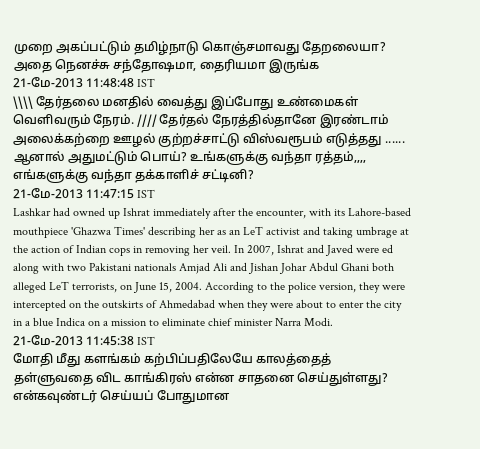முறை அகப்பட்டும் தமிழ்நாடு கொஞ்சமாவது தேறலையா? அதை நெனச்சு சந்தோஷமா, தைரியமா இருங்க
21-மே-2013 11:48:48 IST
\\\\ தேர்தலை மனதில் வைத்து இப்போது உண்மைகள் வெளிவரும் நேரம். //// தேர்தல் நேரத்தில்தானே இரண்டாம் அலைக்கற்றை ஊழல் குற்றச்சாட்டு விஸ்வரூபம் எடுத்தது ...... ஆனால் அதுமட்டும் பொய்? உங்களுக்கு வந்தா ரத்தம்,,,, எங்களுக்கு வந்தா தக்காளிச் சட்டினி?
21-மே-2013 11:47:15 IST
Lashkar had owned up Ishrat immediately after the encounter, with its Lahore-based mouthpiece 'Ghazwa Times' describing her as an LeT activist and taking umbrage at the action of Indian cops in removing her veil. In 2007, Ishrat and Javed were ed along with two Pakistani nationals Amjad Ali and Jishan Johar Abdul Ghani both alleged LeT terrorists, on June 15, 2004. According to the police version, they were intercepted on the outskirts of Ahmedabad when they were about to enter the city in a blue Indica on a mission to eliminate chief minister Narra Modi.
21-மே-2013 11:45:38 IST
மோதி மீது களங்கம் கற்பிப்பதிலேயே காலத்தைத் தள்ளுவதை விட காங்கிரஸ் என்ன சாதனை செய்துள்ளது? என்கவுண்டர் செய்யப் போதுமான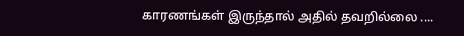காரணங்கள் இருந்தால் அதில் தவறில்லை ....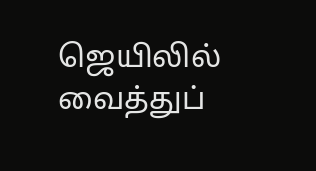ஜெயிலில் வைத்துப்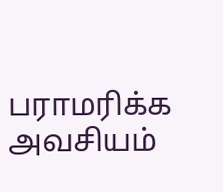பராமரிக்க அவசியம்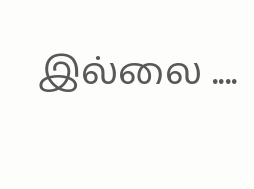இல்லை ....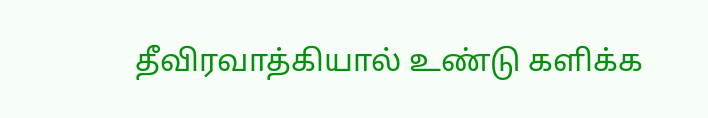தீவிரவாத்கியால் உண்டு களிக்க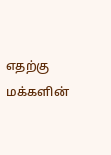எதற்கு மக்களின்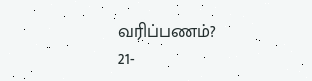வரிப்பணம்?
21-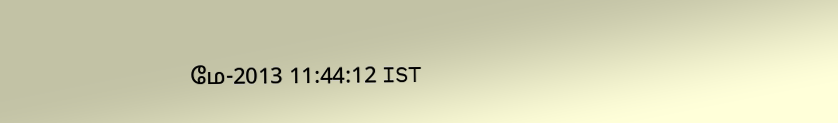மே-2013 11:44:12 IST